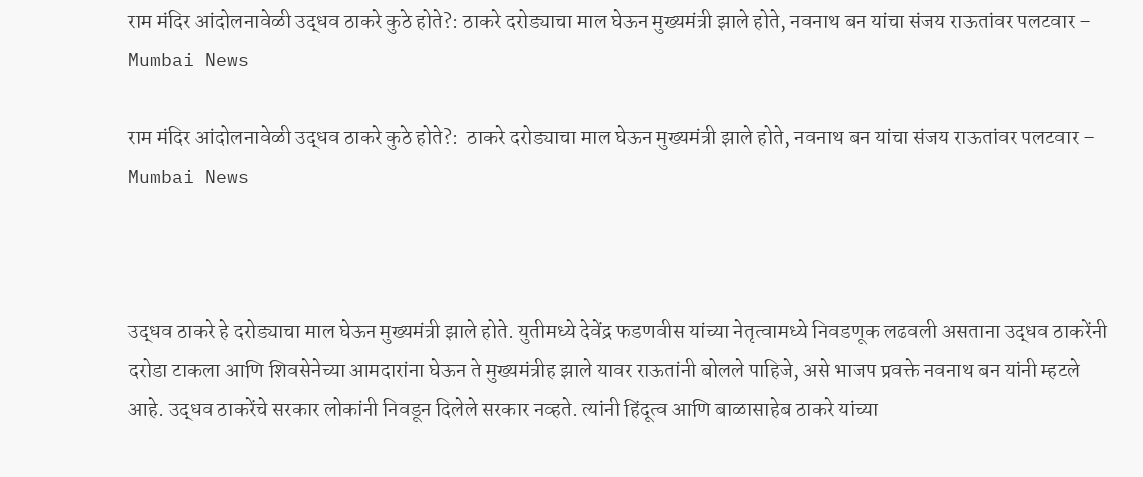राम मंदिर आंदोलनावेळी उद्धव ठाकरे कुठे होते?: ठाकरे दरोड्याचा माल घेऊन मुख्यमंत्री झाले होते, नवनाथ बन यांचा संजय राऊतांवर पलटवार – Mumbai News

राम मंदिर आंदोलनावेळी उद्धव ठाकरे कुठे होते?:  ठाकरे दरोड्याचा माल घेऊन मुख्यमंत्री झाले होते, नवनाथ बन यांचा संजय राऊतांवर पलटवार – Mumbai News



उद्धव ठाकरे हे दरोड्याचा माल घेऊन मुख्यमंत्री झाले होते. युतीमध्ये देवेंद्र फडणवीस यांच्या नेतृत्वामध्ये निवडणूक लढवली असताना उद्धव ठाकरेंनी दरोडा टाकला आणि शिवसेनेच्या आमदारांना घेऊन ते मुख्यमंत्रीह झाले यावर राऊतांनी बोलले पाहिजे, असे भाजप प्रवक्ते नवनाथ बन यांनी म्हटले आहे. उद्धव ठाकरेंचे सरकार लोकांनी निवडून दिलेले सरकार नव्हते. त्यांनी हिंदूत्व आणि बाळासाहेब ठाकरे यांच्या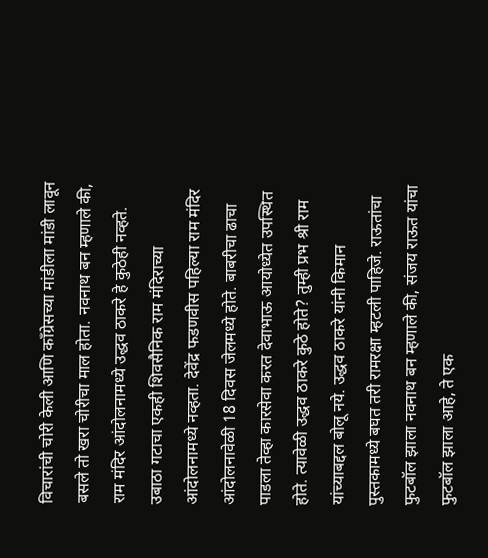विचारांची चोरी केली आणि काँग्रेसच्या मांडीला मांडी लावून बसले तो खरा चोरीचा माल होता. नवनाथ बन म्हणाले की, राम मंदिर आंदोलनामध्ये उद्धव ठाकरे हे कुठेही नव्हते. उबाठा गटाचा एकही शिवसैनिक राम मंदिराच्या आंदोलनामध्ये नव्हता. देवेंद्र फडणवीस पहिल्या राम मंदिर आंदोलनावेळी 18 दिवस जेलमध्ये होते. बाबरीचा ढाचा पाडला तेव्हा कारसेवा करत देवाभाऊ आयोध्येत उपस्थित होते. त्यावेळी उद्धव ठाकरे कुठे होते? तुम्ही प्रभ श्री राम यांच्याबद्दल बोलू नये. उद्धव ठाकरे यांनी किमान पुस्तकामध्ये बघत तरी रामरक्षा म्हटली पाहिजे. राऊतांचा फुटबॉल झाला नवनाथ बन म्हणाले की, संजय राऊत यांचा फुटबॉल झाला आहे, ते एक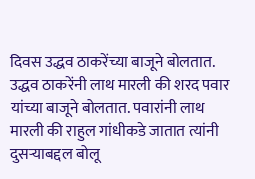दिवस उद्धव ठाकरेंच्या बाजूने बोलतात. उद्धव ठाकरेंनी लाथ मारली की शरद पवार यांच्या बाजूने बोलतात. पवारांनी लाथ मारली की राहुल गांधीकडे जातात त्यांनी दुसऱ्याबद्दल बोलू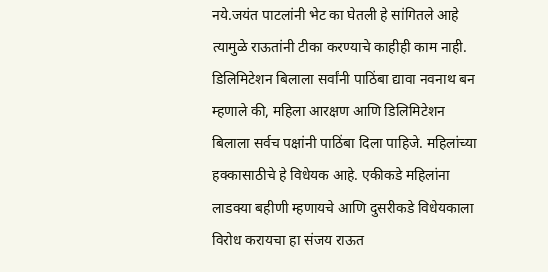नये.जयंत पाटलांनी भेट का घेतली हे सांगितले आहे त्यामुळे राऊतांनी टीका करण्याचे काहीही काम नाही. डिलिमिटेशन बिलाला सर्वांनी पाठिंबा द्यावा नवनाथ बन म्हणाले की, महिला आरक्षण आणि डिलिमिटेशन बिलाला सर्वच पक्षांनी पाठिंबा दिला पाहिजे. महिलांच्या हक्कासाठीचे हे विधेयक आहे. एकीकडे महिलांना लाडक्या बहीणी म्हणायचे आणि दुसरीकडे विधेयकाला विरोध करायचा हा संजय राऊत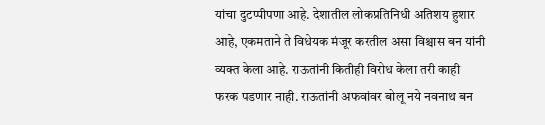यांचा दुटप्पीपणा आहे. देशातील लोकप्रतिनिधी अतिशय हुशार आहे, एकमताने ते विधेयक मंजूर करतील असा विश्चास बन यांनी व्यक्त केला आहे. राऊतांनी कितीही विरोध केला तरी काही फरक पडणार नाही. राऊतांनी अफवांवर बोलू नये नवनाथ बन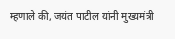म्हणाले की, जयंत पाटील यांनी मुख्यमंत्री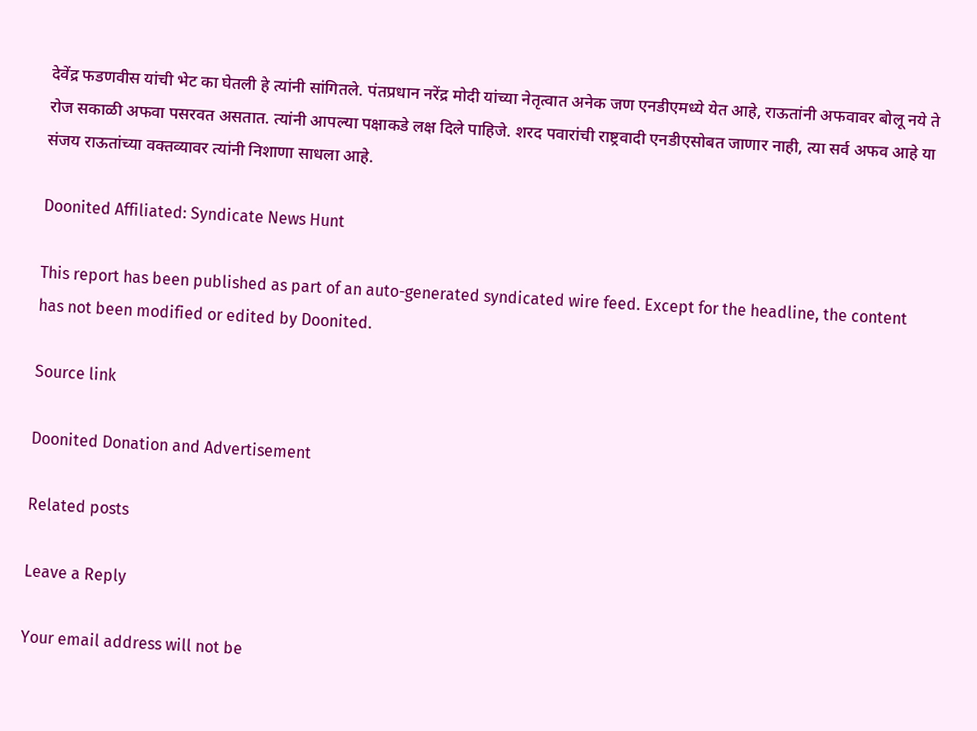देवेंद्र फडणवीस यांची भेट का घेतली हे त्यांनी सांगितले. पंतप्रधान नरेंद्र मोदी यांच्या नेतृत्वात अनेक जण एनडीएमध्ये येत आहे, राऊतांनी अफवावर बोलू नये ते रोज सकाळी अफवा पसरवत असतात. त्यांनी आपल्या पक्षाकडे लक्ष दिले पाहिजे. शरद पवारांची राष्ट्रवादी एनडीएसोबत जाणार नाही, त्या सर्व अफव आहे या संजय राऊतांच्या वक्तव्यावर त्यांनी निशाणा साधला आहे.

Doonited Affiliated: Syndicate News Hunt

This report has been published as part of an auto-generated syndicated wire feed. Except for the headline, the content has not been modified or edited by Doonited.

Source link

Doonited Donation and Advertisement

Related posts

Leave a Reply

Your email address will not be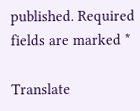published. Required fields are marked *

Translate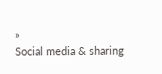»
Social media & sharing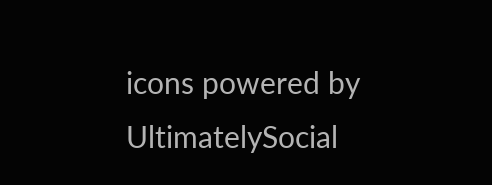icons powered by UltimatelySocial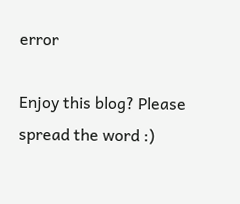error

Enjoy this blog? Please spread the word :)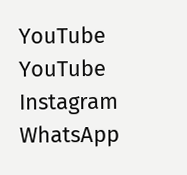YouTube
YouTube
Instagram
WhatsApp